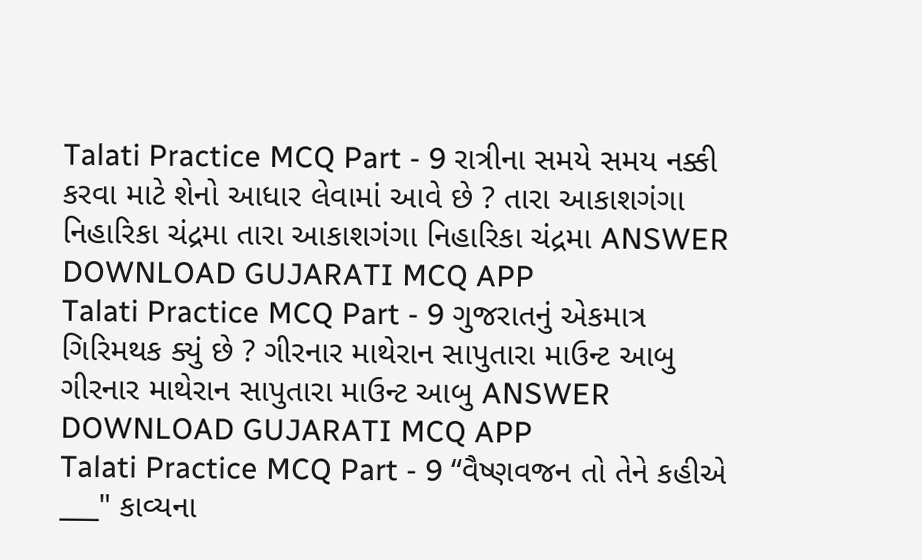Talati Practice MCQ Part - 9 રાત્રીના સમયે સમય નક્કી કરવા માટે શેનો આધાર લેવામાં આવે છે ? તારા આકાશગંગા નિહારિકા ચંદ્રમા તારા આકાશગંગા નિહારિકા ચંદ્રમા ANSWER DOWNLOAD GUJARATI MCQ APP
Talati Practice MCQ Part - 9 ગુજરાતનું એકમાત્ર ગિરિમથક ક્યું છે ? ગીરનાર માથેરાન સાપુતારા માઉન્ટ આબુ ગીરનાર માથેરાન સાપુતારા માઉન્ટ આબુ ANSWER DOWNLOAD GUJARATI MCQ APP
Talati Practice MCQ Part - 9 “વૈષ્ણવજન તો તેને કહીએ ___" કાવ્યના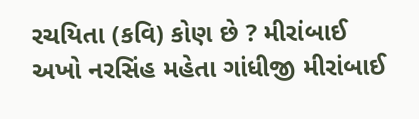રચયિતા (કવિ) કોણ છે ? મીરાંબાઈ અખો નરસિંહ મહેતા ગાંધીજી મીરાંબાઈ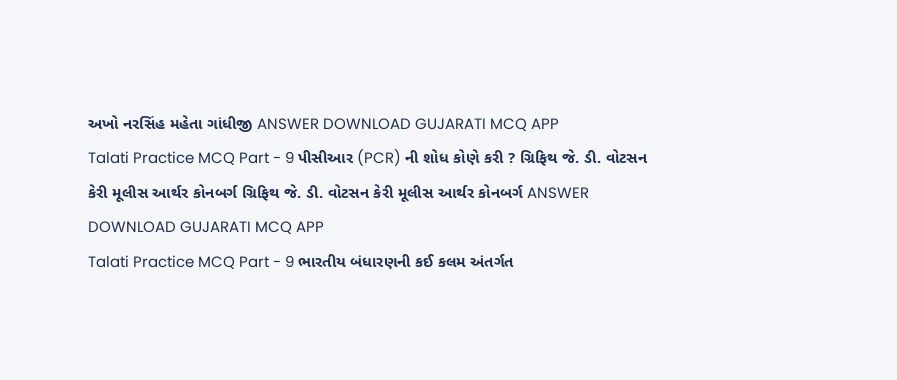અખો નરસિંહ મહેતા ગાંધીજી ANSWER DOWNLOAD GUJARATI MCQ APP
Talati Practice MCQ Part - 9 પીસીઆર (PCR) ની શોધ કોણે કરી ? ગ્રિફિથ જે. ડી. વોટસન કેરી મૂલીસ આર્થર કોનબર્ગ ગ્રિફિથ જે. ડી. વોટસન કેરી મૂલીસ આર્થર કોનબર્ગ ANSWER DOWNLOAD GUJARATI MCQ APP
Talati Practice MCQ Part - 9 ભારતીય બંધારણની કઈ કલમ અંતર્ગત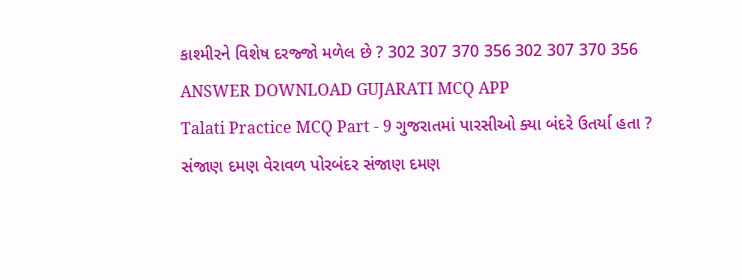કાશ્મીરને વિશેષ દરજ્જો મળેલ છે ? 302 307 370 356 302 307 370 356 ANSWER DOWNLOAD GUJARATI MCQ APP
Talati Practice MCQ Part - 9 ગુજરાતમાં પારસીઓ ક્યા બંદરે ઉતર્યા હતા ? સંજાણ દમણ વેરાવળ પોરબંદર સંજાણ દમણ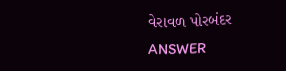વેરાવળ પોરબંદર ANSWER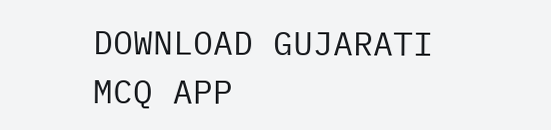DOWNLOAD GUJARATI MCQ APP